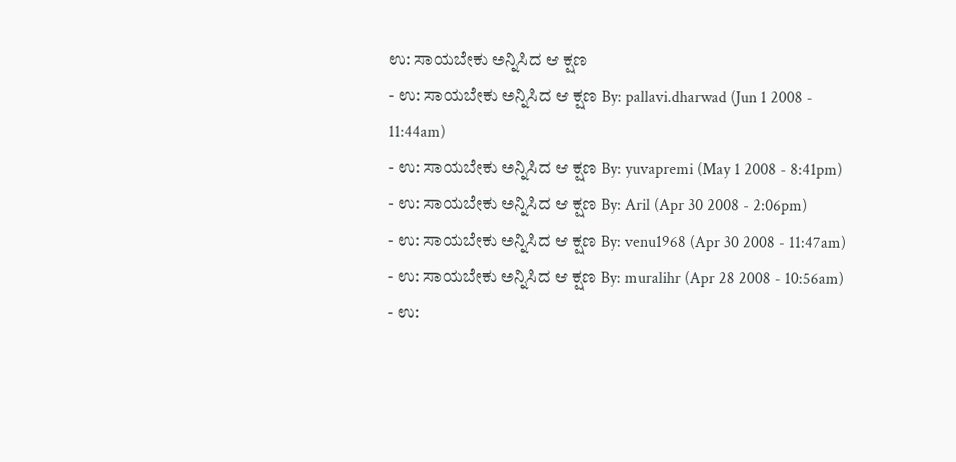ಉ: ಸಾಯಬೇಕು ಅನ್ನಿಸಿದ ಆ ಕ್ಷಣ
- ಉ: ಸಾಯಬೇಕು ಅನ್ನಿಸಿದ ಆ ಕ್ಷಣ By: pallavi.dharwad (Jun 1 2008 - 11:44am)
- ಉ: ಸಾಯಬೇಕು ಅನ್ನಿಸಿದ ಆ ಕ್ಷಣ By: yuvapremi (May 1 2008 - 8:41pm)
- ಉ: ಸಾಯಬೇಕು ಅನ್ನಿಸಿದ ಆ ಕ್ಷಣ By: Aril (Apr 30 2008 - 2:06pm)
- ಉ: ಸಾಯಬೇಕು ಅನ್ನಿಸಿದ ಆ ಕ್ಷಣ By: venu1968 (Apr 30 2008 - 11:47am)
- ಉ: ಸಾಯಬೇಕು ಅನ್ನಿಸಿದ ಆ ಕ್ಷಣ By: muralihr (Apr 28 2008 - 10:56am)
- ಉ: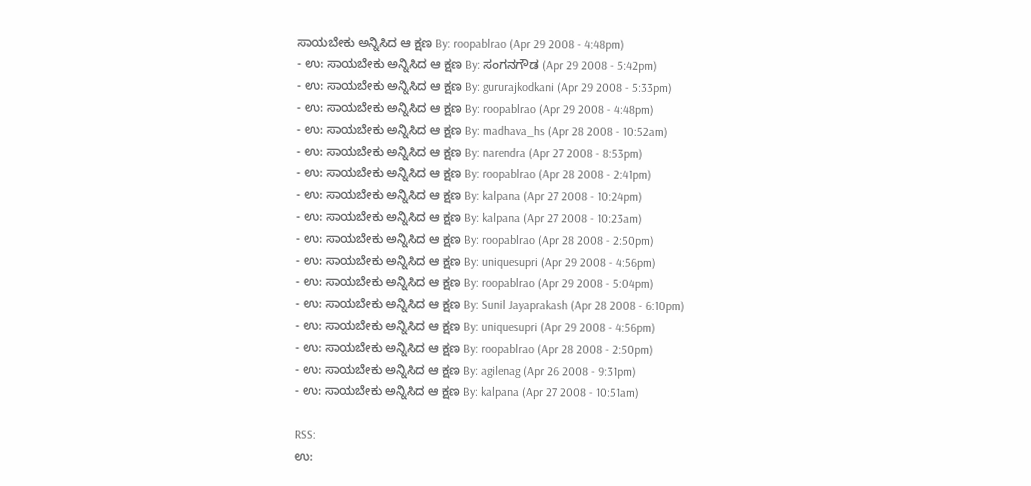ಸಾಯಬೇಕು ಅನ್ನಿಸಿದ ಆ ಕ್ಷಣ By: roopablrao (Apr 29 2008 - 4:48pm)
- ಉ: ಸಾಯಬೇಕು ಅನ್ನಿಸಿದ ಆ ಕ್ಷಣ By: ಸಂಗನಗೌಡ (Apr 29 2008 - 5:42pm)
- ಉ: ಸಾಯಬೇಕು ಅನ್ನಿಸಿದ ಆ ಕ್ಷಣ By: gururajkodkani (Apr 29 2008 - 5:33pm)
- ಉ: ಸಾಯಬೇಕು ಅನ್ನಿಸಿದ ಆ ಕ್ಷಣ By: roopablrao (Apr 29 2008 - 4:48pm)
- ಉ: ಸಾಯಬೇಕು ಅನ್ನಿಸಿದ ಆ ಕ್ಷಣ By: madhava_hs (Apr 28 2008 - 10:52am)
- ಉ: ಸಾಯಬೇಕು ಅನ್ನಿಸಿದ ಆ ಕ್ಷಣ By: narendra (Apr 27 2008 - 8:53pm)
- ಉ: ಸಾಯಬೇಕು ಅನ್ನಿಸಿದ ಆ ಕ್ಷಣ By: roopablrao (Apr 28 2008 - 2:41pm)
- ಉ: ಸಾಯಬೇಕು ಅನ್ನಿಸಿದ ಆ ಕ್ಷಣ By: kalpana (Apr 27 2008 - 10:24pm)
- ಉ: ಸಾಯಬೇಕು ಅನ್ನಿಸಿದ ಆ ಕ್ಷಣ By: kalpana (Apr 27 2008 - 10:23am)
- ಉ: ಸಾಯಬೇಕು ಅನ್ನಿಸಿದ ಆ ಕ್ಷಣ By: roopablrao (Apr 28 2008 - 2:50pm)
- ಉ: ಸಾಯಬೇಕು ಅನ್ನಿಸಿದ ಆ ಕ್ಷಣ By: uniquesupri (Apr 29 2008 - 4:56pm)
- ಉ: ಸಾಯಬೇಕು ಅನ್ನಿಸಿದ ಆ ಕ್ಷಣ By: roopablrao (Apr 29 2008 - 5:04pm)
- ಉ: ಸಾಯಬೇಕು ಅನ್ನಿಸಿದ ಆ ಕ್ಷಣ By: Sunil Jayaprakash (Apr 28 2008 - 6:10pm)
- ಉ: ಸಾಯಬೇಕು ಅನ್ನಿಸಿದ ಆ ಕ್ಷಣ By: uniquesupri (Apr 29 2008 - 4:56pm)
- ಉ: ಸಾಯಬೇಕು ಅನ್ನಿಸಿದ ಆ ಕ್ಷಣ By: roopablrao (Apr 28 2008 - 2:50pm)
- ಉ: ಸಾಯಬೇಕು ಅನ್ನಿಸಿದ ಆ ಕ್ಷಣ By: agilenag (Apr 26 2008 - 9:31pm)
- ಉ: ಸಾಯಬೇಕು ಅನ್ನಿಸಿದ ಆ ಕ್ಷಣ By: kalpana (Apr 27 2008 - 10:51am)

RSS:
ಉ: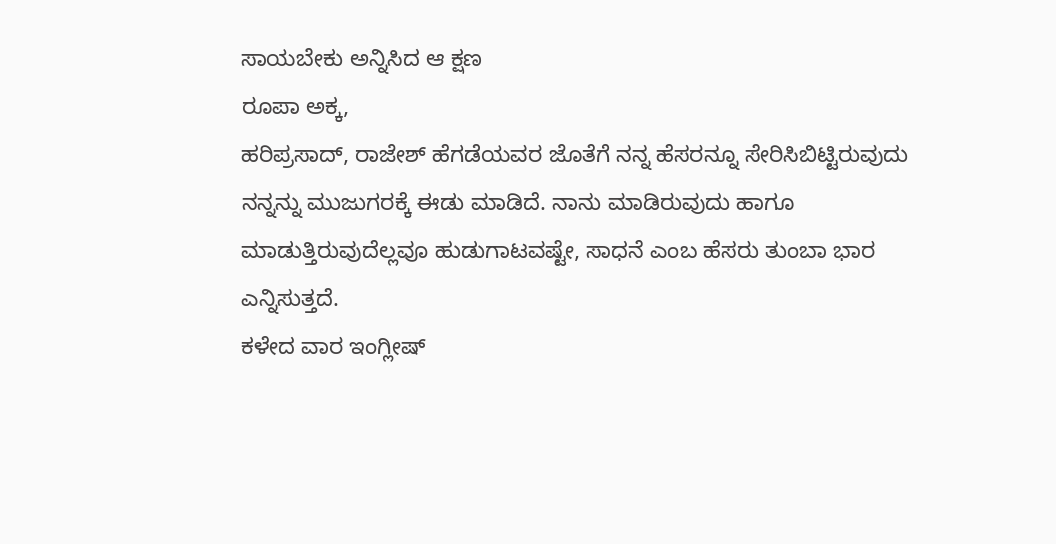ಸಾಯಬೇಕು ಅನ್ನಿಸಿದ ಆ ಕ್ಷಣ
ರೂಪಾ ಅಕ್ಕ,
ಹರಿಪ್ರಸಾದ್, ರಾಜೇಶ್ ಹೆಗಡೆಯವರ ಜೊತೆಗೆ ನನ್ನ ಹೆಸರನ್ನೂ ಸೇರಿಸಿಬಿಟ್ಟಿರುವುದು ನನ್ನನ್ನು ಮುಜುಗರಕ್ಕೆ ಈಡು ಮಾಡಿದೆ. ನಾನು ಮಾಡಿರುವುದು ಹಾಗೂ ಮಾಡುತ್ತಿರುವುದೆಲ್ಲವೂ ಹುಡುಗಾಟವಷ್ಟೇ, ಸಾಧನೆ ಎಂಬ ಹೆಸರು ತುಂಬಾ ಭಾರ ಎನ್ನಿಸುತ್ತದೆ.
ಕಳೇದ ವಾರ ಇಂಗ್ಲೀಷ್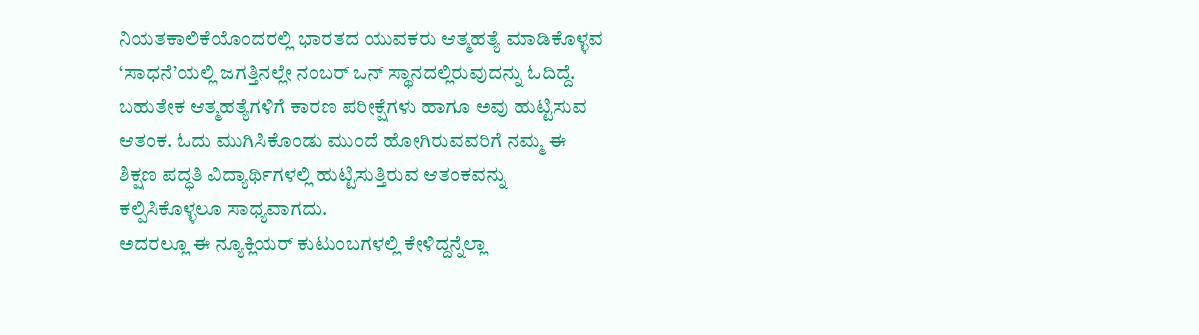ನಿಯತಕಾಲಿಕೆಯೊಂದರಲ್ಲಿ ಭಾರತದ ಯುವಕರು ಆತ್ಮಹತ್ಯೆ ಮಾಡಿಕೊಳ್ಳವ ‘ಸಾಧನೆ’ಯಲ್ಲಿ ಜಗತ್ತಿನಲ್ಲೇ ನಂಬರ್ ಒನ್ ಸ್ಥಾನದಲ್ಲಿರುವುದನ್ನು ಓದಿದ್ದೆ. ಬಹುತೇಕ ಆತ್ಮಹತ್ಯೆಗಳಿಗೆ ಕಾರಣ ಪರೀಕ್ಷೆಗಳು ಹಾಗೂ ಅವು ಹುಟ್ಟಿಸುವ ಆತಂಕ. ಓದು ಮುಗಿಸಿಕೊಂಡು ಮುಂದೆ ಹೋಗಿರುವವರಿಗೆ ನಮ್ಮ ಈ ಶಿಕ್ಷಣ ಪದ್ಧತಿ ವಿದ್ಯಾರ್ಥಿಗಳಲ್ಲಿ ಹುಟ್ಟಿಸುತ್ತಿರುವ ಆತಂಕವನ್ನು ಕಲ್ಪಿಸಿಕೊಳ್ಳಲೂ ಸಾಧ್ಯವಾಗದು.
ಅದರಲ್ಲೂ ಈ ನ್ಯೂಕ್ಲಿಯರ್ ಕುಟುಂಬಗಳಲ್ಲಿ ಕೇಳಿದ್ದನ್ನೆಲ್ಲಾ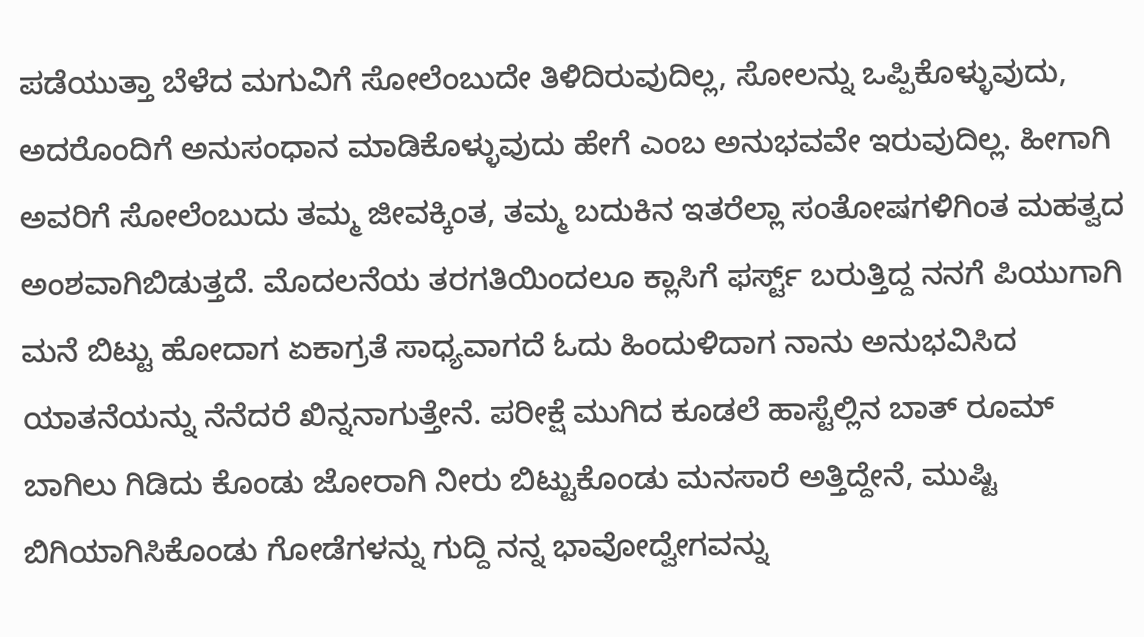ಪಡೆಯುತ್ತಾ ಬೆಳೆದ ಮಗುವಿಗೆ ಸೋಲೆಂಬುದೇ ತಿಳಿದಿರುವುದಿಲ್ಲ, ಸೋಲನ್ನು ಒಪ್ಪಿಕೊಳ್ಳುವುದು, ಅದರೊಂದಿಗೆ ಅನುಸಂಧಾನ ಮಾಡಿಕೊಳ್ಳುವುದು ಹೇಗೆ ಎಂಬ ಅನುಭವವೇ ಇರುವುದಿಲ್ಲ. ಹೀಗಾಗಿ ಅವರಿಗೆ ಸೋಲೆಂಬುದು ತಮ್ಮ ಜೀವಕ್ಕಿಂತ, ತಮ್ಮ ಬದುಕಿನ ಇತರೆಲ್ಲಾ ಸಂತೋಷಗಳಿಗಿಂತ ಮಹತ್ವದ ಅಂಶವಾಗಿಬಿಡುತ್ತದೆ. ಮೊದಲನೆಯ ತರಗತಿಯಿಂದಲೂ ಕ್ಲಾಸಿಗೆ ಫರ್ಸ್ಟ್ ಬರುತ್ತಿದ್ದ ನನಗೆ ಪಿಯುಗಾಗಿ ಮನೆ ಬಿಟ್ಟು ಹೋದಾಗ ಏಕಾಗ್ರತೆ ಸಾಧ್ಯವಾಗದೆ ಓದು ಹಿಂದುಳಿದಾಗ ನಾನು ಅನುಭವಿಸಿದ ಯಾತನೆಯನ್ನು ನೆನೆದರೆ ಖಿನ್ನನಾಗುತ್ತೇನೆ. ಪರೀಕ್ಷೆ ಮುಗಿದ ಕೂಡಲೆ ಹಾಸ್ಟೆಲ್ಲಿನ ಬಾತ್ ರೂಮ್ ಬಾಗಿಲು ಗಿಡಿದು ಕೊಂಡು ಜೋರಾಗಿ ನೀರು ಬಿಟ್ಟುಕೊಂಡು ಮನಸಾರೆ ಅತ್ತಿದ್ದೇನೆ, ಮುಷ್ಟಿ ಬಿಗಿಯಾಗಿಸಿಕೊಂಡು ಗೋಡೆಗಳನ್ನು ಗುದ್ದಿ ನನ್ನ ಭಾವೋದ್ವೇಗವನ್ನು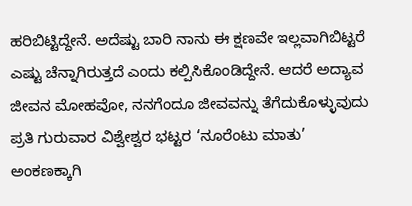ಹರಿಬಿಟ್ಟಿದ್ದೇನೆ. ಅದೆಷ್ಟು ಬಾರಿ ನಾನು ಈ ಕ್ಷಣವೇ ಇಲ್ಲವಾಗಿಬಿಟ್ಟರೆ ಎಷ್ಟು ಚೆನ್ನಾಗಿರುತ್ತದೆ ಎಂದು ಕಲ್ಪಿಸಿಕೊಂಡಿದ್ದೇನೆ. ಆದರೆ ಅದ್ಯಾವ ಜೀವನ ಮೋಹವೋ, ನನಗೆಂದೂ ಜೀವವನ್ನು ತೆಗೆದುಕೊಳ್ಳುವುದು ಪ್ರತಿ ಗುರುವಾರ ವಿಶ್ವೇಶ್ವರ ಭಟ್ಟರ ‘ನೂರೆಂಟು ಮಾತು’ ಅಂಕಣಕ್ಕಾಗಿ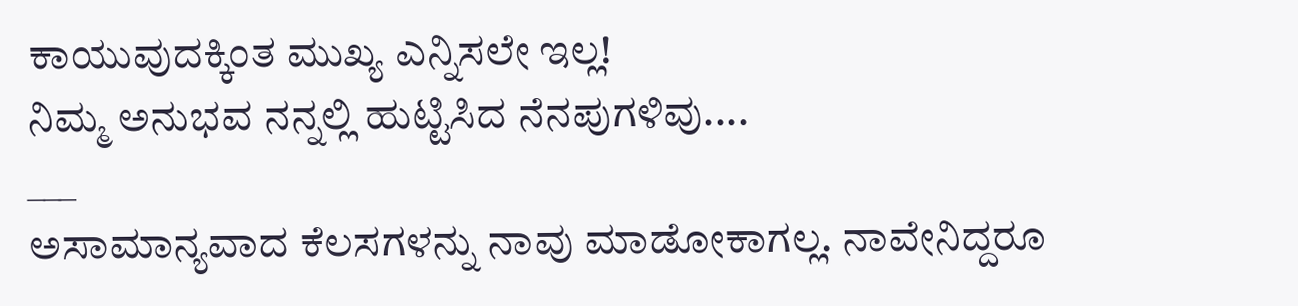ಕಾಯುವುದಕ್ಕಿಂತ ಮುಖ್ಯ ಎನ್ನಿಸಲೇ ಇಲ್ಲ!
ನಿಮ್ಮ ಅನುಭವ ನನ್ನಲ್ಲಿ ಹುಟ್ಟಿಸಿದ ನೆನಪುಗಳಿವು....
___
ಅಸಾಮಾನ್ಯವಾದ ಕೆಲಸಗಳನ್ನು ನಾವು ಮಾಡೋಕಾಗಲ್ಲ. ನಾವೇನಿದ್ದರೂ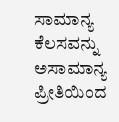ಸಾಮಾನ್ಯ ಕೆಲಸವನ್ನು ಅಸಾಮಾನ್ಯ ಪ್ರೀತಿಯಿಂದ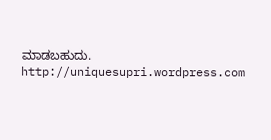ಮಾಡಬಹುದು.
http://uniquesupri.wordpress.com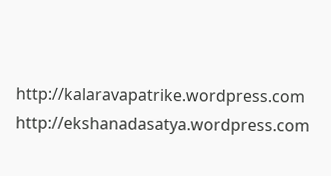http://kalaravapatrike.wordpress.com
http://ekshanadasatya.wordpress.com